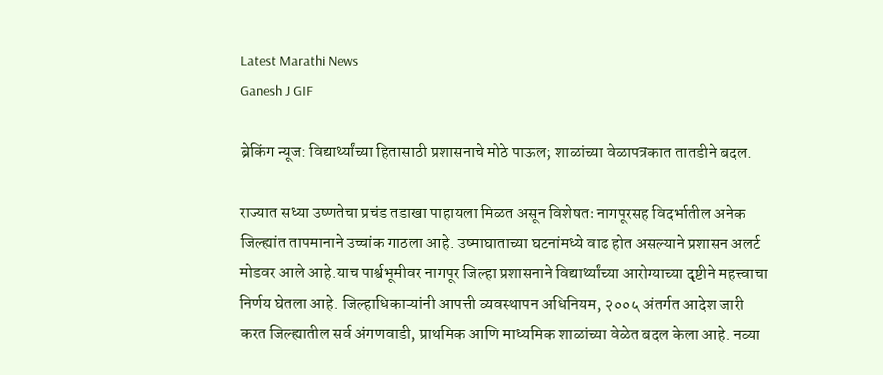Latest Marathi News
Ganesh J GIF

ब्रेकिंग न्यूज: विद्यार्थ्यांच्या हितासाठी प्रशासनाचे मोठे पाऊल; शाळांच्या वेळापत्रकात तातडीने बदल.

राज्यात सध्या उष्णतेचा प्रचंड तडाखा पाहायला मिळत असून विशेषतः नागपूरसह विदर्भातील अनेक जिल्ह्यांत तापमानाने उच्चांक गाठला आहे. उष्माघाताच्या घटनांमध्ये वाढ होत असल्याने प्रशासन अलर्ट मोडवर आले आहे.याच पार्श्वभूमीवर नागपूर जिल्हा प्रशासनाने विद्यार्थ्यांच्या आरोग्याच्या दृष्टीने महत्त्वाचा निर्णय घेतला आहे. जिल्हाधिकाऱ्यांनी आपत्ती व्यवस्थापन अधिनियम, २००५ अंतर्गत आदेश जारी करत जिल्ह्यातील सर्व अंगणवाडी, प्राथमिक आणि माध्यमिक शाळांच्या वेळेत बदल केला आहे. नव्या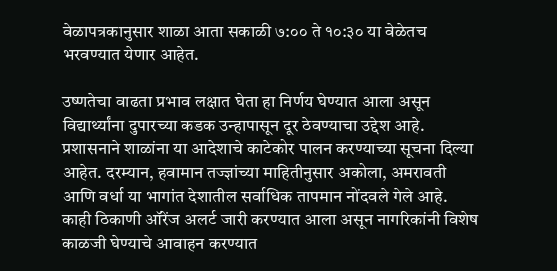वेळापत्रकानुसार शाळा आता सकाळी ७:०० ते १०:३० या वेळेतच भरवण्यात येणार आहेत.

उष्णतेचा वाढता प्रभाव लक्षात घेता हा निर्णय घेण्यात आला असून विद्यार्थ्यांना दुपारच्या कडक उन्हापासून दूर ठेवण्याचा उद्देश आहे. प्रशासनाने शाळांना या आदेशाचे काटेकोर पालन करण्याच्या सूचना दिल्या आहेत. दरम्यान, हवामान तज्ज्ञांच्या माहितीनुसार अकोला, अमरावती आणि वर्धा या भागांत देशातील सर्वाधिक तापमान नोंदवले गेले आहे. काही ठिकाणी ऑरेंज अलर्ट जारी करण्यात आला असून नागरिकांनी विशेष काळजी घेण्याचे आवाहन करण्यात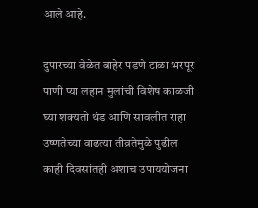आले आहे.

दुपारच्या वेळेत बाहेर पडणे टाळा भरपूर पाणी प्या लहान मुलांची विशेष काळजी घ्या शक्यतो थंड आणि सावलीत राहा उष्णतेच्या वाढत्या तीव्रतेमुळे पुढील काही दिवसांतही अशाच उपाययोजना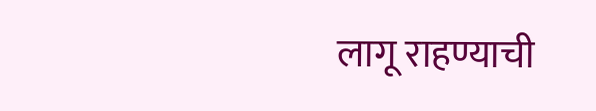लागू राहण्याची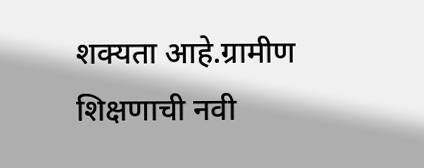शक्यता आहे.ग्रामीण शिक्षणाची नवी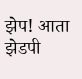झेप! आता झेडपी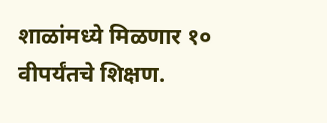शाळांमध्ये मिळणार १० वीपर्यंतचे शिक्षण.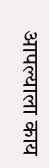आपल्याला काय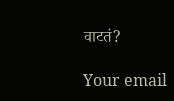वाटतं?

Your email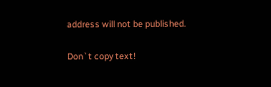address will not be published.

Don`t copy text!